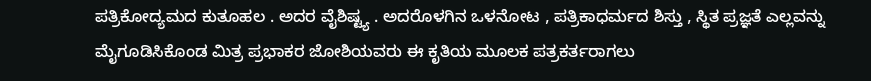ಪತ್ರಿಕೋದ್ಯಮದ ಕುತೂಹಲ . ಅದರ ವೈಶಿಷ್ಟ್ಯ . ಅದರೊಳಗಿನ ಒಳನೋಟ , ಪತ್ರಿಕಾಧರ್ಮದ ಶಿಸ್ತು , ಸ್ಥಿತ ಪ್ರಜ್ಞತೆ ಎಲ್ಲವನ್ನು ಮೈಗೂಡಿಸಿಕೊಂಡ ಮಿತ್ರ ಪ್ರಭಾಕರ ಜೋಶಿಯವರು ಈ ಕೃತಿಯ ಮೂಲಕ ಪತ್ರಕರ್ತರಾಗಲು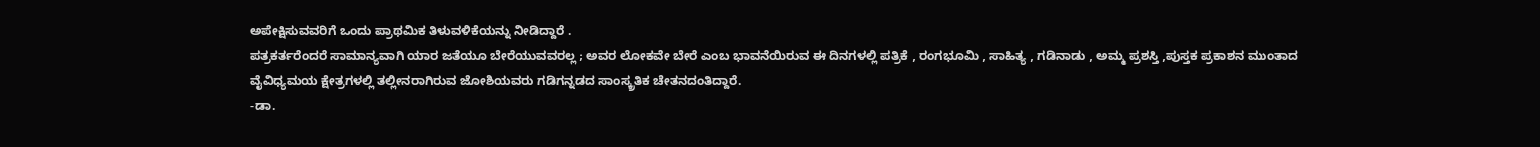ಅಪೇಕ್ಷಿಸುವವರಿಗೆ ಒಂದು ಪ್ರಾಥಮಿಕ ತಿಳುವಳಿಕೆಯನ್ನು ನೀಡಿದ್ದಾರೆ .
ಪತ್ರಕರ್ತರೆಂದರೆ ಸಾಮಾನ್ಯವಾಗಿ ಯಾರ ಜತೆಯೂ ಬೇರೆಯುವವರಲ್ಲ ; ಅವರ ಲೋಕವೇ ಬೇರೆ ಎಂಬ ಭಾವನೆಯಿರುವ ಈ ದಿನಗಳಲ್ಲಿ ಪತ್ರಿಕೆ , ರಂಗಭೂಮಿ , ಸಾಹಿತ್ಯ , ಗಡಿನಾಡು , ಅಮ್ಮ ಪ್ರಶಸ್ತಿ ,ಪುಸ್ತಕ ಪ್ರಕಾಶನ ಮುಂತಾದ ವೈವಿಧ್ಯಮಯ ಕ್ಷೇತ್ರಗಳಲ್ಲಿ ತಲ್ಲೀನರಾಗಿರುವ ಜೋಶಿಯವರು ಗಡಿಗನ್ನಡದ ಸಾಂಸ್ಕ್ರತಿಕ ಚೇತನದಂತಿದ್ದಾರೆ.
-ಡಾ.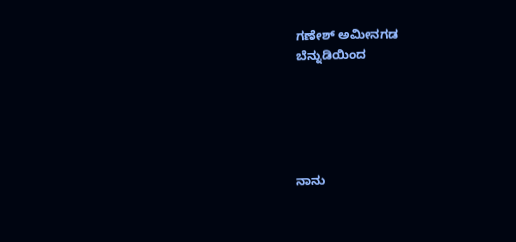ಗಣೇಶ್ ಅಮೀನಗಡ
ಬೆನ್ನುಡಿಯಿಂದ





ನಾನು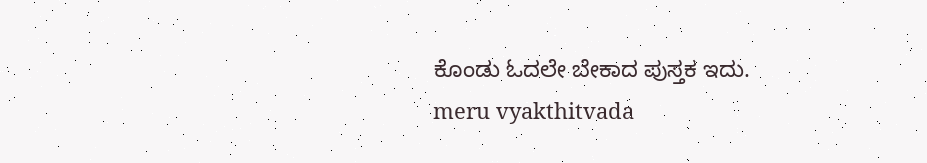ಕೊಂಡು ಓದಲೇ ಬೇಕಾದ ಪುಸ್ತಕ ಇದು.
meru vyakthitvada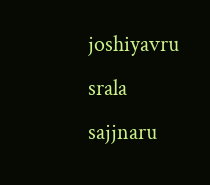joshiyavru srala sajjnaru